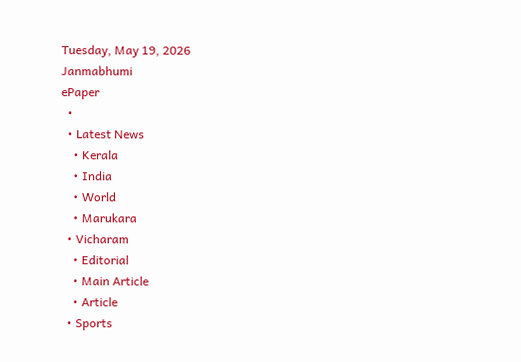Tuesday, May 19, 2026
Janmabhumi
ePaper
  •
  • Latest News
    • Kerala
    • India
    • World
    • Marukara
  • Vicharam
    • Editorial
    • Main Article
    • Article
  • Sports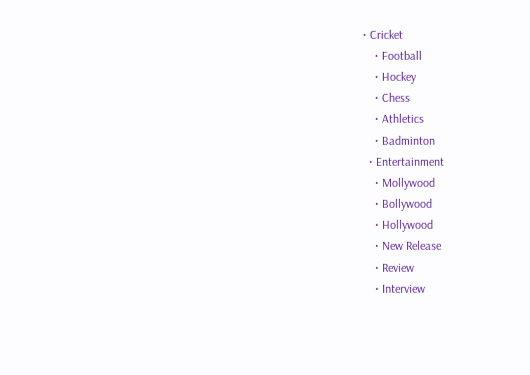• Cricket
    • Football
    • Hockey
    • Chess
    • Athletics
    • Badminton
  • Entertainment
    • Mollywood
    • Bollywood
    • Hollywood
    • New Release
    • Review
    • Interview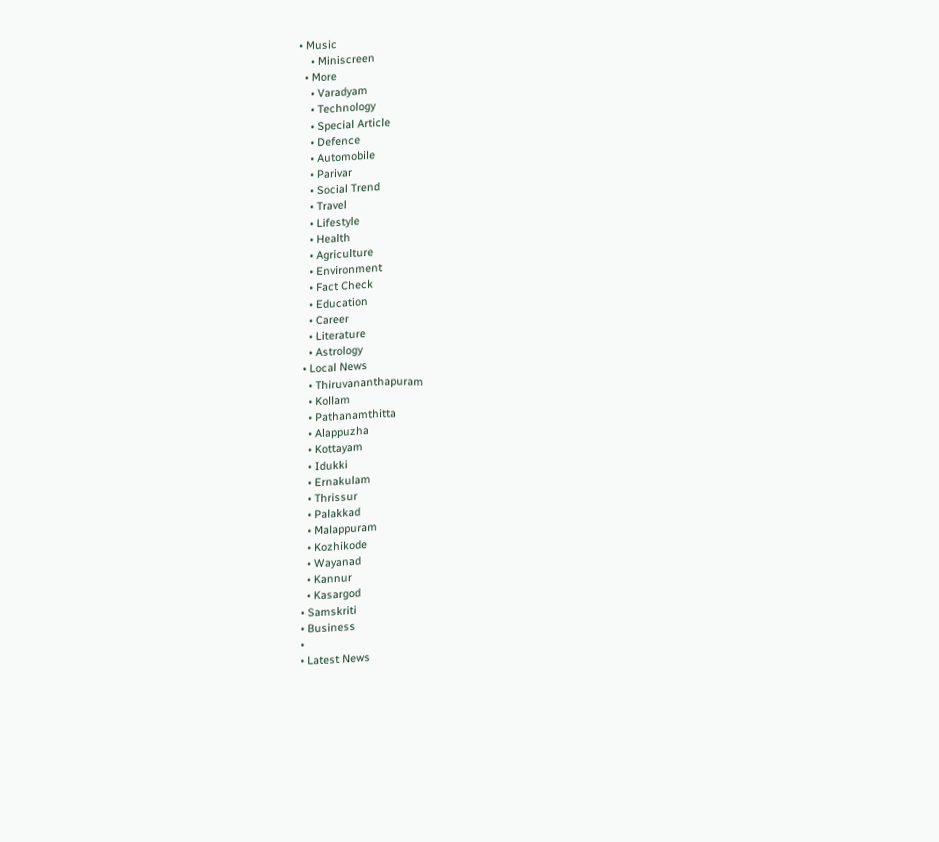• Music
    • Miniscreen
  • More
    • Varadyam
    • Technology
    • Special Article
    • Defence
    • Automobile
    • Parivar
    • Social Trend
    • Travel
    • Lifestyle
    • Health
    • Agriculture
    • Environment
    • Fact Check
    • Education
    • Career
    • Literature
    • Astrology
  • Local News
    • Thiruvananthapuram
    • Kollam
    • Pathanamthitta
    • Alappuzha
    • Kottayam
    • Idukki
    • Ernakulam
    • Thrissur
    • Palakkad
    • Malappuram
    • Kozhikode
    • Wayanad
    • Kannur
    • Kasargod
  • Samskriti
  • Business
  •
  • Latest News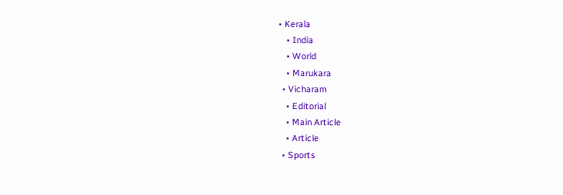• Kerala
    • India
    • World
    • Marukara
  • Vicharam
    • Editorial
    • Main Article
    • Article
  • Sports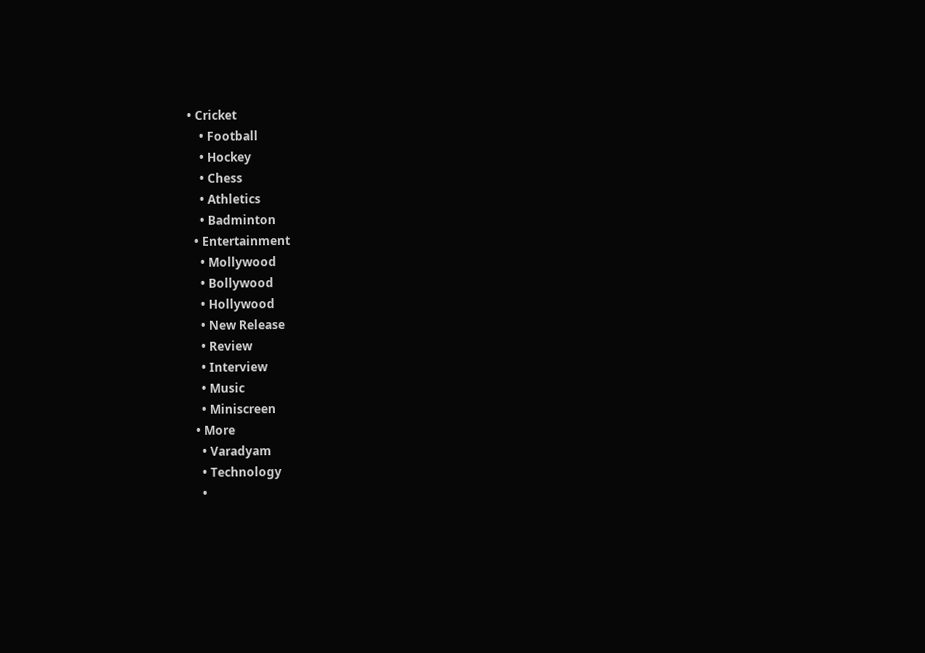• Cricket
    • Football
    • Hockey
    • Chess
    • Athletics
    • Badminton
  • Entertainment
    • Mollywood
    • Bollywood
    • Hollywood
    • New Release
    • Review
    • Interview
    • Music
    • Miniscreen
  • More
    • Varadyam
    • Technology
    •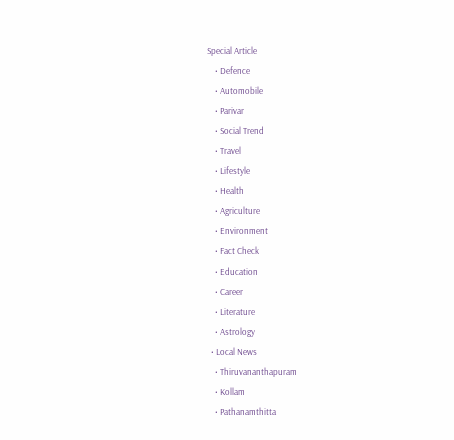Special Article
    • Defence
    • Automobile
    • Parivar
    • Social Trend
    • Travel
    • Lifestyle
    • Health
    • Agriculture
    • Environment
    • Fact Check
    • Education
    • Career
    • Literature
    • Astrology
  • Local News
    • Thiruvananthapuram
    • Kollam
    • Pathanamthitta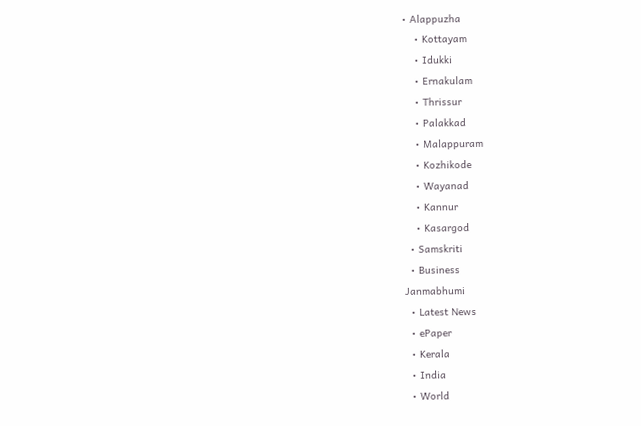• Alappuzha
    • Kottayam
    • Idukki
    • Ernakulam
    • Thrissur
    • Palakkad
    • Malappuram
    • Kozhikode
    • Wayanad
    • Kannur
    • Kasargod
  • Samskriti
  • Business
Janmabhumi
  • Latest News
  • ePaper
  • Kerala
  • India
  • World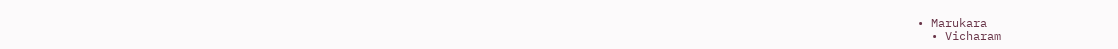• Marukara
  • Vicharam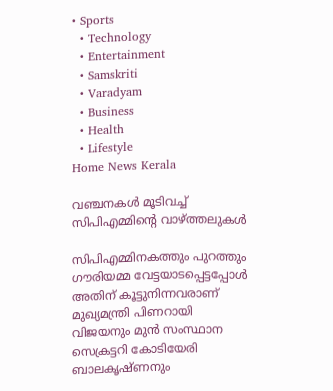• Sports
  • Technology
  • Entertainment
  • Samskriti
  • Varadyam
  • Business
  • Health
  • Lifestyle
Home News Kerala

വഞ്ചനകള്‍ മൂടിവച്ച് സിപിഎമ്മിന്റെ വാഴ്‌ത്തലുകള്‍

സിപിഎമ്മിനകത്തും പുറത്തും ഗൗരിയമ്മ വേട്ടയാടപ്പെട്ടപ്പോള്‍ അതിന് കൂട്ടുനിന്നവരാണ് മുഖ്യമന്ത്രി പിണറായി വിജയനും മുന്‍ സംസ്ഥാന സെക്രട്ടറി കോടിയേരി ബാലകൃഷ്ണനും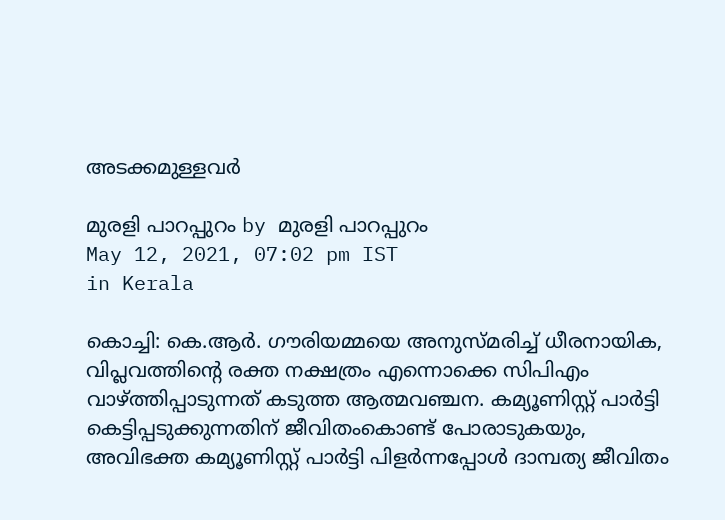അടക്കമുള്ളവര്‍

മുരളി പാറപ്പുറം by മുരളി പാറപ്പുറം
May 12, 2021, 07:02 pm IST
in Kerala

കൊച്ചി: കെ.ആര്‍. ഗൗരിയമ്മയെ അനുസ്മരിച്ച് ധീരനായിക, വിപ്ലവത്തിന്റെ രക്ത നക്ഷത്രം എന്നൊക്കെ സിപിഎം വാഴ്‌ത്തിപ്പാടുന്നത് കടുത്ത ആത്മവഞ്ചന. കമ്യൂണിസ്റ്റ് പാര്‍ട്ടി കെട്ടിപ്പടുക്കുന്നതിന് ജീവിതംകൊണ്ട് പോരാടുകയും, അവിഭക്ത കമ്യൂണിസ്റ്റ് പാര്‍ട്ടി പിളര്‍ന്നപ്പോള്‍ ദാമ്പത്യ ജീവിതം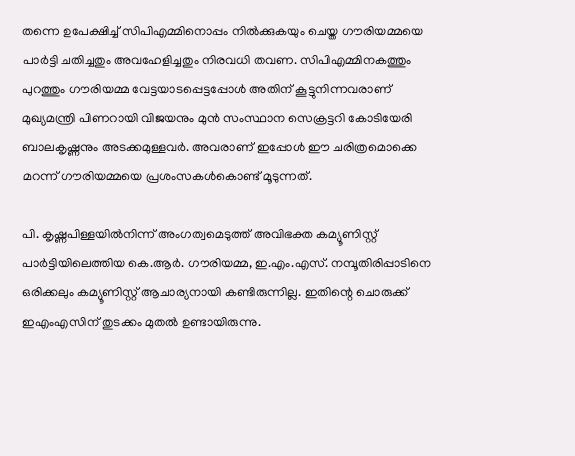തന്നെ ഉപേക്ഷിച്ച് സിപിഎമ്മിനൊപ്പം നില്‍ക്കുകയും ചെയ്ത ഗൗരിയമ്മയെ പാര്‍ട്ടി ചതിച്ചതും അവഹേളിച്ചതും നിരവധി തവണ. സിപിഎമ്മിനകത്തും പുറത്തും ഗൗരിയമ്മ വേട്ടയാടപ്പെട്ടപ്പോള്‍ അതിന് കൂട്ടുനിന്നവരാണ് മുഖ്യമന്ത്രി പിണറായി വിജയനും മുന്‍ സംസ്ഥാന സെക്രട്ടറി കോടിയേരി ബാലകൃഷ്ണനും അടക്കമുള്ളവര്‍. അവരാണ് ഇപ്പോള്‍ ഈ ചരിത്രമൊക്കെ മറന്ന് ഗൗരിയമ്മയെ പ്രശംസകള്‍കൊണ്ട് മൂടുന്നത്.

പി. കൃഷ്ണപിള്ളയില്‍നിന്ന് അംഗത്വമെടുത്ത് അവിഭക്ത കമ്യൂണിസ്റ്റ് പാര്‍ട്ടിയിലെത്തിയ കെ.ആര്‍. ഗൗരിയമ്മ, ഇ.എം.എസ്. നമ്പൂതിരിപ്പാടിനെ ഒരിക്കലും കമ്യൂണിസ്റ്റ് ആചാര്യനായി കണ്ടിരുന്നില്ല. ഇതിന്റെ ചൊരുക്ക് ഇഎംഎസിന് തുടക്കം മുതല്‍ ഉണ്ടായിരുന്നു.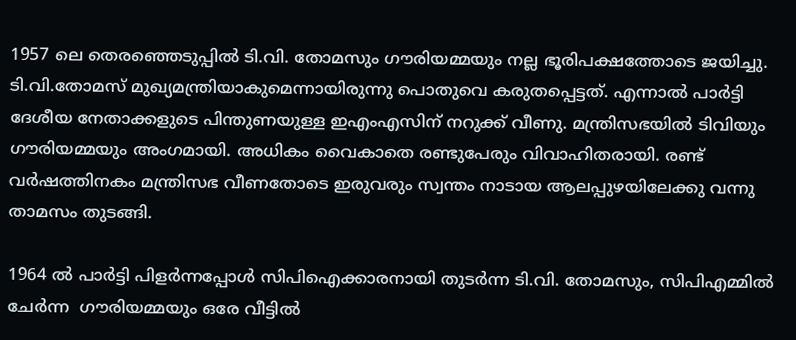1957 ലെ തെരഞ്ഞെടുപ്പില്‍ ടി.വി. തോമസും ഗൗരിയമ്മയും നല്ല ഭൂരിപക്ഷത്തോടെ ജയിച്ചു. ടി.വി.തോമസ് മുഖ്യമന്ത്രിയാകുമെന്നായിരുന്നു പൊതുവെ കരുതപ്പെട്ടത്. എന്നാല്‍ പാര്‍ട്ടി ദേശീയ നേതാക്കളുടെ പിന്തുണയുള്ള ഇഎംഎസിന് നറുക്ക് വീണു. മന്ത്രിസഭയില്‍ ടിവിയും ഗൗരിയമ്മയും അംഗമായി. അധികം വൈകാതെ രണ്ടുപേരും വിവാഹിതരായി. രണ്ട് വര്‍ഷത്തിനകം മന്ത്രിസഭ വീണതോടെ ഇരുവരും സ്വന്തം നാടായ ആലപ്പുഴയിലേക്കു വന്നു താമസം തുടങ്ങി.

1964 ല്‍ പാര്‍ട്ടി പിളര്‍ന്നപ്പോള്‍ സിപിഐക്കാരനായി തുടര്‍ന്ന ടി.വി. തോമസും, സിപിഎമ്മില്‍ ചേര്‍ന്ന  ഗൗരിയമ്മയും ഒരേ വീട്ടില്‍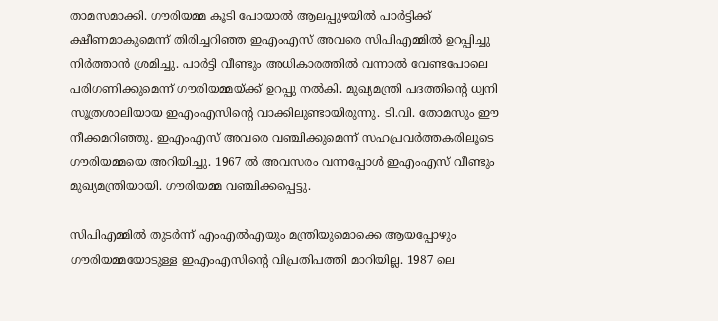താമസമാക്കി. ഗൗരിയമ്മ കൂടി പോയാല്‍ ആലപ്പുഴയില്‍ പാര്‍ട്ടിക്ക് ക്ഷീണമാകുമെന്ന് തിരിച്ചറിഞ്ഞ ഇഎംഎസ് അവരെ സിപിഎമ്മില്‍ ഉറപ്പിച്ചു നിര്‍ത്താന്‍ ശ്രമിച്ചു. പാര്‍ട്ടി വീണ്ടും അധികാരത്തില്‍ വന്നാല്‍ വേണ്ടപോലെ പരിഗണിക്കുമെന്ന് ഗൗരിയമ്മയ്‌ക്ക് ഉറപ്പു നല്‍കി. മുഖ്യമന്ത്രി പദത്തിന്റെ ധ്വനി സൂത്രശാലിയായ ഇഎംഎസിന്റെ വാക്കിലുണ്ടായിരുന്നു. ടി.വി. തോമസും ഈ നീക്കമറിഞ്ഞു. ഇഎംഎസ് അവരെ വഞ്ചിക്കുമെന്ന് സഹപ്രവര്‍ത്തകരിലൂടെ ഗൗരിയമ്മയെ അറിയിച്ചു. 1967 ല്‍ അവസരം വന്നപ്പോള്‍ ഇഎംഎസ് വീണ്ടും മുഖ്യമന്ത്രിയായി. ഗൗരിയമ്മ വഞ്ചിക്കപ്പെട്ടു.

സിപിഎമ്മില്‍ തുടര്‍ന്ന് എംഎല്‍എയും മന്ത്രിയുമൊക്കെ ആയപ്പോഴും ഗൗരിയമ്മയോടുള്ള ഇഎംഎസിന്റെ വിപ്രതിപത്തി മാറിയില്ല. 1987 ലെ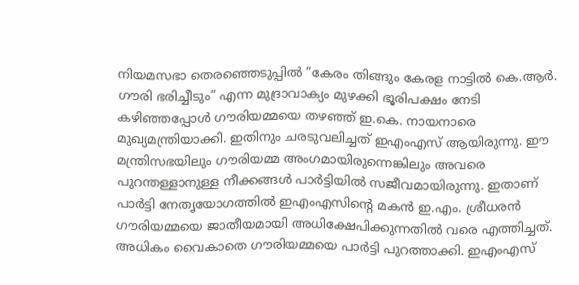നിയമസഭാ തെരഞ്ഞെടുപ്പില്‍ ”കേരം തിങ്ങും കേരള നാട്ടില്‍ കെ.ആര്‍. ഗൗരി ഭരിച്ചീടും” എന്ന മുദ്രാവാക്യം മുഴക്കി ഭൂരിപക്ഷം നേടി കഴിഞ്ഞപ്പോള്‍ ഗൗരിയമ്മയെ തഴഞ്ഞ് ഇ.കെ. നായനാരെ മുഖ്യമന്ത്രിയാക്കി. ഇതിനും ചരടുവലിച്ചത് ഇഎംഎസ് ആയിരുന്നു. ഈ മന്ത്രിസഭയിലും ഗൗരിയമ്മ അംഗമായിരുന്നെങ്കിലും അവരെ പുറന്തള്ളാനുള്ള നീക്കങ്ങള്‍ പാര്‍ട്ടിയില്‍ സജീവമായിരുന്നു. ഇതാണ് പാര്‍ട്ടി നേതൃയോഗത്തില്‍ ഇഎംഎസിന്റെ മകന്‍ ഇ.എം. ശ്രീധരന്‍ ഗൗരിയമ്മയെ ജാതീയമായി അധിക്ഷേപിക്കുന്നതില്‍ വരെ എത്തിച്ചത്. അധികം വൈകാതെ ഗൗരിയമ്മയെ പാര്‍ട്ടി പുറത്താക്കി. ഇഎംഎസ്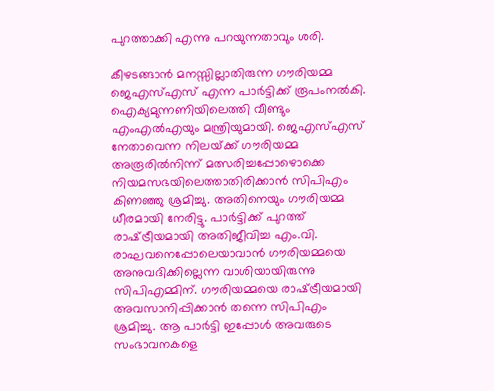പുറത്താക്കി എന്നു പറയുന്നതാവും ശരി.

കീഴടങ്ങാന്‍ മനസ്സില്ലാതിരുന്ന ഗൗരിയമ്മ ജെഎസ്എസ് എന്ന പാര്‍ട്ടിക്ക് രൂപംനല്‍കി. ഐക്യമുന്നണിയിലെത്തി വീണ്ടും എംഎല്‍എയും മന്ത്രിയുമായി. ജെഎസ്എസ് നേതാവെന്ന നിലയ്‌ക്ക് ഗൗരിയമ്മ  അരൂരില്‍നിന്ന് മത്സരിച്ചപ്പോഴൊക്കെ നിയമസഭയിലെത്താതിരിക്കാന്‍ സിപിഎം കിണഞ്ഞു ശ്രമിച്ചു. അതിനെയും ഗൗരിയമ്മ ധീരമായി നേരിട്ടു. പാര്‍ട്ടിക്ക് പുറത്ത് രാഷ്‌ട്രീയമായി അതിജീവിച്ച എം.വി. രാഘവനെപ്പോലെയാവാന്‍ ഗൗരിയമ്മയെ അനുവദിക്കില്ലെന്ന വാശിയായിരുന്നു സിപിഎമ്മിന്. ഗൗരിയമ്മയെ രാഷ്‌ട്രീയമായി അവസാനിപ്പിക്കാന്‍ തന്നെ സിപിഎം ശ്രമിച്ചു. ആ പാര്‍ട്ടി ഇപ്പോള്‍ അവരുടെ സംഭാവനകളെ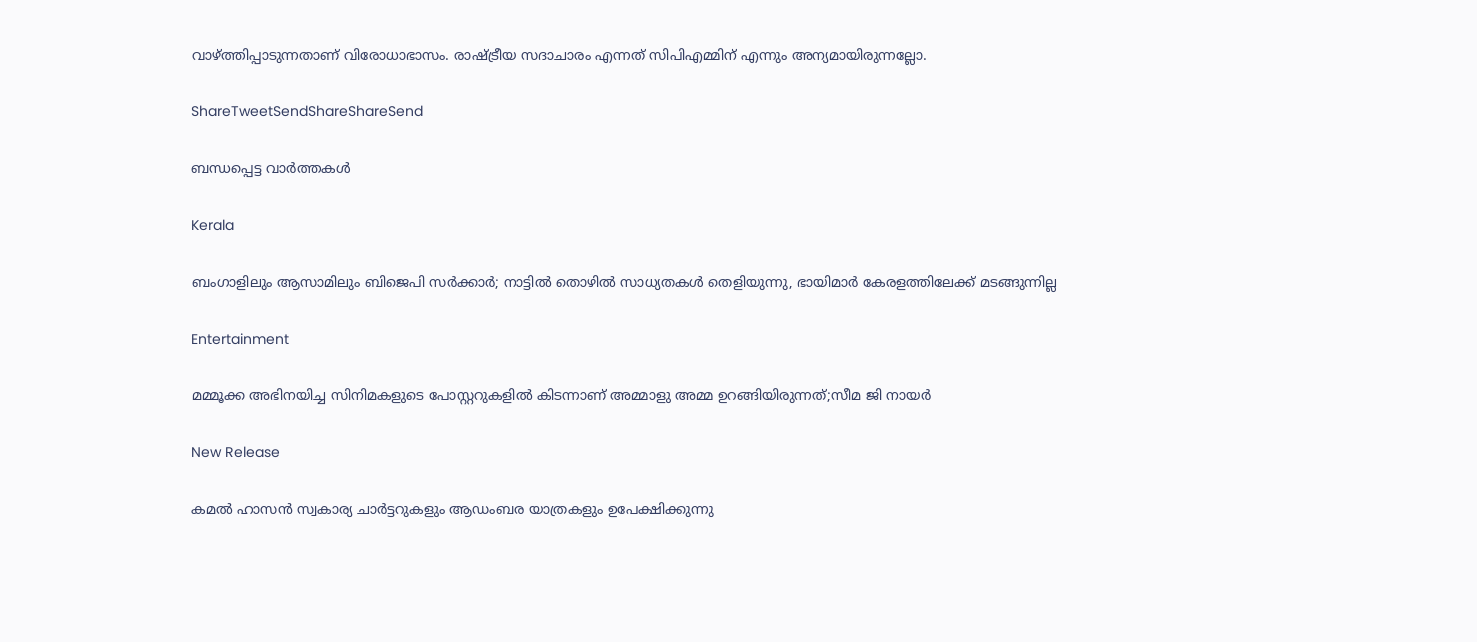വാഴ്‌ത്തിപ്പാടുന്നതാണ് വിരോധാഭാസം. രാഷ്‌ട്രീയ സദാചാരം എന്നത് സിപിഎമ്മിന് എന്നും അന്യമായിരുന്നല്ലോ.

ShareTweetSendShareShareSend

ബന്ധപ്പെട്ട വാര്‍ത്തകള്‍

Kerala

ബംഗാളിലും ആസാമിലും ബിജെപി സര്‍ക്കാര്‍; നാട്ടില്‍ തൊഴില്‍ സാധ്യതകള്‍ തെളിയുന്നു, ഭായിമാര്‍ കേരളത്തിലേക്ക് മടങ്ങുന്നില്ല

Entertainment

മമ്മൂക്ക അഭിനയിച്ച സിനിമകളുടെ പോസ്റ്ററുകളിൽ കിടന്നാണ് അമ്മാളു അമ്മ ഉറങ്ങിയിരുന്നത്;സീമ ജി നായർ

New Release

കമൽ ഹാസൻ സ്വകാര്യ ചാർട്ടറുകളും ആഡംബര യാത്രകളും ഉപേക്ഷിക്കുന്നു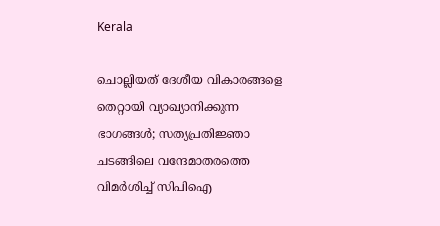Kerala

ചൊല്ലിയത് ദേശീയ വികാരങ്ങളെ തെറ്റായി വ്യാഖ്യാനിക്കുന്ന ഭാഗങ്ങൾ; സത്യപ്രതിജ്ഞാ ചടങ്ങിലെ വന്ദേമാതരത്തെ വിമർശിച്ച് സിപിഐ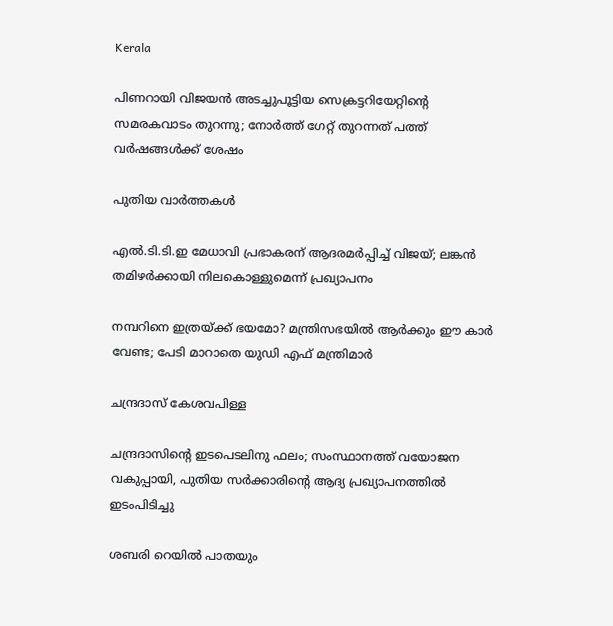Kerala

പിണറായി വിജയൻ അടച്ചുപൂട്ടിയ സെക്രട്ടറിയേറ്റിന്റെ സമരകവാടം തുറന്നു; നോർത്ത് ഗേറ്റ് തുറന്നത് പത്ത് വർഷങ്ങൾക്ക് ശേഷം

പുതിയ വാര്‍ത്തകള്‍

എൽ.ടി.ടി.ഇ മേധാവി പ്രഭാകരന് ആദരമർപ്പിച്ച് വിജയ്; ലങ്കൻ തമിഴർക്കായി നിലകൊള്ളുമെന്ന് പ്രഖ്യാപനം

നമ്പറിനെ ഇത്രയ്‌ക്ക് ഭയമോ? മന്ത്രിസഭയില്‍ ആര്‍ക്കും ഈ കാര്‍ വേണ്ട; പേടി മാറാതെ യുഡി എഫ് മന്ത്രിമാർ

ചന്ദ്രദാസ് കേശവപിള്ള

ചന്ദ്രദാസിന്റെ ഇടപെടലിനു ഫലം; സംസ്ഥാനത്ത് വയോജന വകുപ്പായി, പുതിയ സര്‍ക്കാരിന്റെ ആദ്യ പ്രഖ്യാപനത്തില്‍ ഇടംപിടിച്ചു

ശബരി റെയില്‍ പാതയും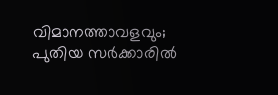വിമാനത്താവളവും; പുതിയ സര്‍ക്കാരില്‍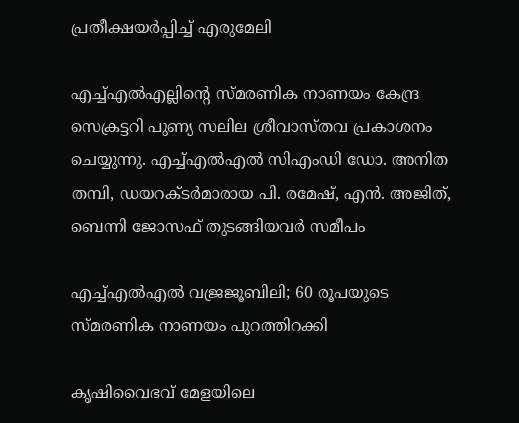പ്രതീക്ഷയര്‍പ്പിച്ച് എരുമേലി

എച്ച്എല്‍എല്ലിന്റെ സ്മരണിക നാണയം കേന്ദ്ര സെക്രട്ടറി പുണ്യ സലില ശ്രീവാസ്തവ പ്രകാശനം ചെയ്യുന്നു. എച്ച്എല്‍എല്‍ സിഎംഡി ഡോ. അനിത തമ്പി, ഡയറക്ടര്‍മാരായ പി. രമേഷ്, എന്‍. അജിത്, ബെന്നി ജോസഫ് തുടങ്ങിയവര്‍ സമീപം

എച്ച്എല്‍എല്‍ വജ്രജൂബിലി; 60 രൂപയുടെ സ്മരണിക നാണയം പുറത്തിറക്കി

കൃഷിവൈഭവ് മേളയിലെ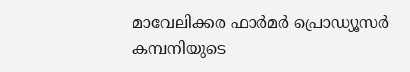മാവേലിക്കര ഫാര്‍മര്‍ പ്രൊഡ്യൂസര്‍ കമ്പനിയുടെ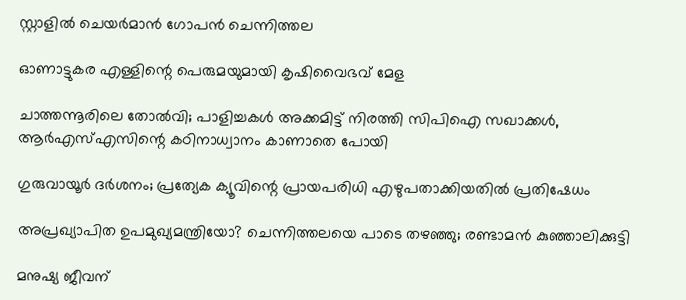സ്റ്റാളില്‍ ചെയര്‍മാന്‍ ഗോപന്‍ ചെന്നിത്തല

ഓണാട്ടുകര എള്ളിന്റെ പെരുമയുമായി കൃഷിവൈഭവ് മേള

ചാത്തന്നൂരിലെ തോല്‍വി; പാളിച്ചകള്‍ അക്കമിട്ട് നിരത്തി സിപിഐ സഖാക്കള്‍, ആര്‍എസ്എസിന്റെ കഠിനാധ്വാനം കാണാതെ പോയി

ഗുരുവായൂര്‍ ദര്‍ശനം; പ്രത്യേക ക്യൂവിന്റെ പ്രായപരിധി എഴുപതാക്കിയതില്‍ പ്രതിഷേധം

അപ്രഖ്യാപിത ഉപമുഖ്യമന്ത്രിയോ? ചെന്നിത്തലയെ പാടെ തഴഞ്ഞു; രണ്ടാമന്‍ കുഞ്ഞാലിക്കുട്ടി

മനുഷ്യ ജീവന്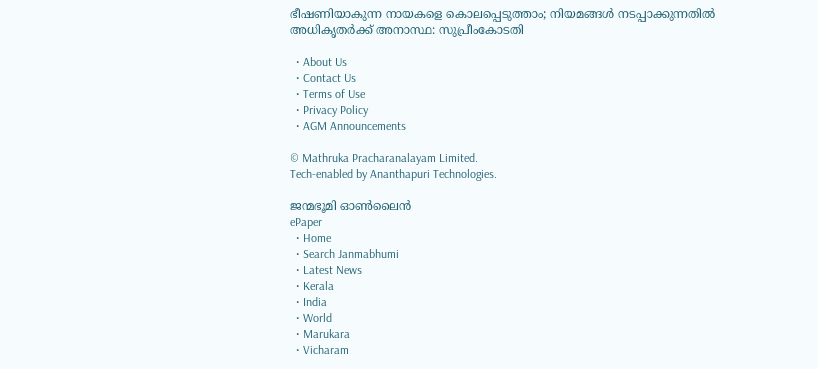ഭീഷണിയാകുന്ന നായകളെ കൊലപ്പെടുത്താം; നിയമങ്ങൾ നടപ്പാക്കുന്നതിൽ അധികൃതർക്ക് അനാസ്ഥ: സുപ്രീംകോടതി

  • About Us
  • Contact Us
  • Terms of Use
  • Privacy Policy
  • AGM Announcements

© Mathruka Pracharanalayam Limited.
Tech-enabled by Ananthapuri Technologies.

ജന്മഭൂമി ഓണ്‍ലൈന്‍
ePaper
  • Home
  • Search Janmabhumi
  • Latest News
  • Kerala
  • India
  • World
  • Marukara
  • Vicharam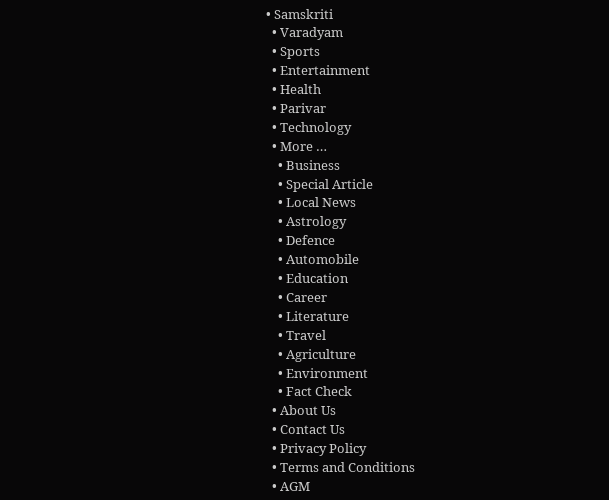• Samskriti
  • Varadyam
  • Sports
  • Entertainment
  • Health
  • Parivar
  • Technology
  • More …
    • Business
    • Special Article
    • Local News
    • Astrology
    • Defence
    • Automobile
    • Education
    • Career
    • Literature
    • Travel
    • Agriculture
    • Environment
    • Fact Check
  • About Us
  • Contact Us
  • Privacy Policy
  • Terms and Conditions
  • AGM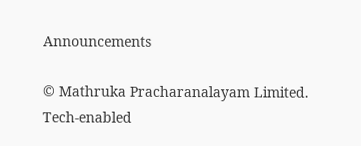Announcements

© Mathruka Pracharanalayam Limited.
Tech-enabled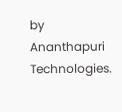by Ananthapuri Technologies.